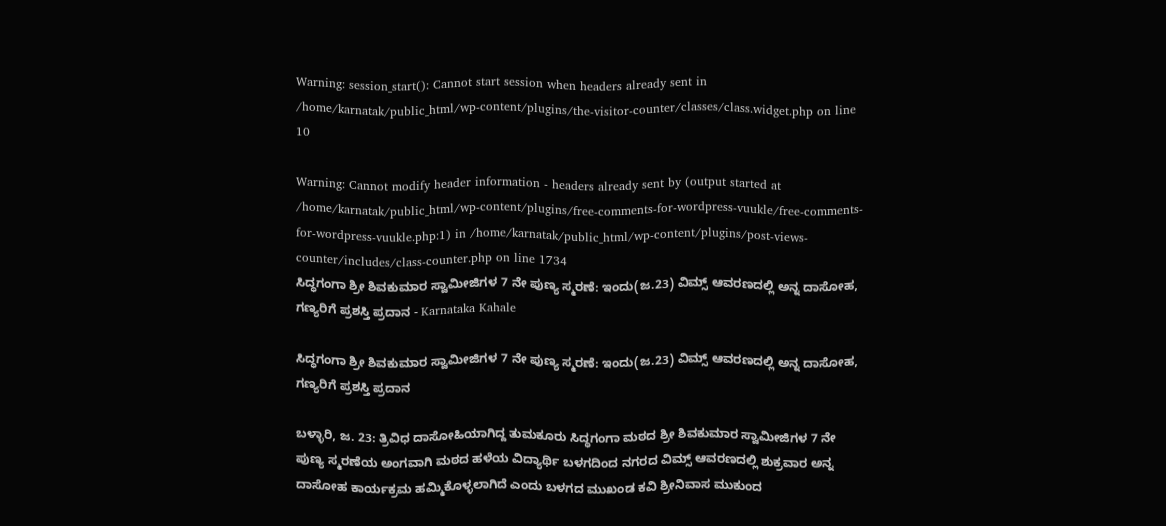Warning: session_start(): Cannot start session when headers already sent in /home/karnatak/public_html/wp-content/plugins/the-visitor-counter/classes/class.widget.php on line 10

Warning: Cannot modify header information - headers already sent by (output started at /home/karnatak/public_html/wp-content/plugins/free-comments-for-wordpress-vuukle/free-comments-for-wordpress-vuukle.php:1) in /home/karnatak/public_html/wp-content/plugins/post-views-counter/includes/class-counter.php on line 1734
ಸಿದ್ಧಗಂಗಾ ಶ್ರೀ ಶಿವಕುಮಾರ ಸ್ವಾಮೀಜಿಗಳ 7 ನೇ ಪುಣ್ಯ ಸ್ಮರಣೆ: ಇಂದು(ಜ.23) ವಿಮ್ಸ್ ಆವರಣದಲ್ಲಿ ಅನ್ನ ದಾಸೋಹ, ಗಣ್ಯರಿಗೆ ಪ್ರಶಸ್ತಿ ಪ್ರದಾನ - Karnataka Kahale

ಸಿದ್ಧಗಂಗಾ ಶ್ರೀ ಶಿವಕುಮಾರ ಸ್ವಾಮೀಜಿಗಳ 7 ನೇ ಪುಣ್ಯ ಸ್ಮರಣೆ: ಇಂದು(ಜ.23) ವಿಮ್ಸ್ ಆವರಣದಲ್ಲಿ ಅನ್ನ ದಾಸೋಹ, ಗಣ್ಯರಿಗೆ ಪ್ರಶಸ್ತಿ ಪ್ರದಾನ

ಬಳ್ಳಾರಿ, ಜ. 23: ತ್ರಿವಿಧ ದಾಸೋಹಿಯಾಗಿದ್ದ ತುಮಕೂರು ಸಿದ್ಧಗಂಗಾ ಮಠದ ಶ್ರೀ ಶಿವಕುಮಾರ ಸ್ವಾಮೀಜಿಗಳ 7 ನೇ ಪುಣ್ಯ ಸ್ಮರಣೆಯ ಅಂಗವಾಗಿ ಮಠದ ಹಳೆಯ ವಿದ್ಯಾರ್ಥಿ ಬಳಗದಿಂದ ನಗರದ‌ ವಿಮ್ಸ್ ಆವರಣದಲ್ಲಿ ಶುಕ್ರವಾರ ಅನ್ನ ದಾಸೋಹ ಕಾರ್ಯಕ್ರಮ ಹಮ್ಮಿಕೊಳ್ಳಲಾಗಿದೆ ಎಂದು ಬಳಗದ ಮುಖಂಡ ಕವಿ ಶ್ರೀನಿವಾಸ ಮುಕುಂದ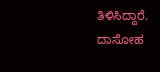ತಿಳಿಸಿದ್ದಾರೆ.
ದಾಸೋಹ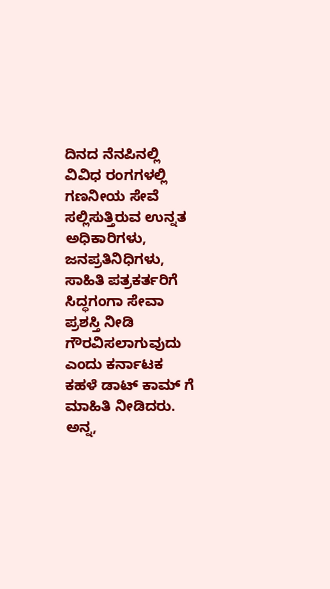ದಿನದ ನೆನಪಿನಲ್ಲಿ ವಿವಿಧ ರಂಗಗಳಲ್ಲಿ ಗಣನೀಯ ಸೇವೆ ಸಲ್ಲಿಸುತ್ತಿರುವ ಉನ್ನತ ಅಧಿಕಾರಿಗಳು, ಜನಪ್ರತಿನಿಧಿಗಳು, ಸಾಹಿತಿ ಪತ್ರಕರ್ತರಿಗೆ ಸಿದ್ಧಗಂಗಾ ಸೇವಾ ಪ್ರಶಸ್ತಿ ನೀಡಿ ಗೌರವಿಸಲಾಗುವುದು ಎಂದು ಕರ್ನಾಟಕ ಕಹಳೆ ಡಾಟ್ ಕಾಮ್ ಗೆ ಮಾಹಿತಿ ನೀಡಿದರು.
ಅನ್ನ,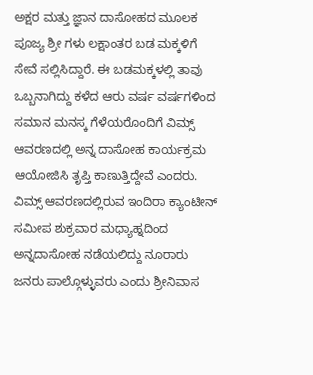ಅಕ್ಷರ ಮತ್ತು ಜ್ಞಾನ ದಾಸೋಹದ ಮೂಲಕ ಪೂಜ್ಯ ಶ್ರೀ ಗಳು ಲಕ್ಷಾಂತರ ಬಡ ಮಕ್ಕಳಿಗೆ ಸೇವೆ ಸಲ್ಲಿಸಿದ್ದಾರೆ. ಈ ಬಡಮಕ್ಕಳಲ್ಲಿ ತಾವು ಒಬ್ಬನಾಗಿದ್ದು ಕಳೆದ ಆರು ವರ್ಷ ವರ್ಷಗಳಿಂದ ಸಮಾನ ಮನಸ್ಕ ಗೆಳೆಯರೊಂದಿಗೆ ವಿಮ್ಸ್ ಆವರಣದಲ್ಲಿ ಅನ್ನ ದಾಸೋಹ ಕಾರ್ಯಕ್ರಮ ಆಯೋಜಿಸಿ ತೃಪ್ತಿ ಕಾಣುತ್ತಿದ್ದೇವೆ ಎಂದರು.
ವಿಮ್ಸ್ ಆವರಣದಲ್ಲಿರುವ ಇಂದಿರಾ‌ ಕ್ಯಾಂಟೀನ್ ಸಮೀಪ ಶುಕ್ರವಾರ ಮಧ್ಯಾಹ್ನದಿಂದ ಅನ್ನದಾಸೋಹ‌ ನಡೆಯಲಿದ್ದು ನೂರಾರು ಜನರು ಪಾಲ್ಗೊಳ್ಳುವರು ಎಂದು ಶ್ರೀನಿವಾಸ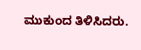ಮುಕುಂದ ತಿಳಿಸಿದರು.